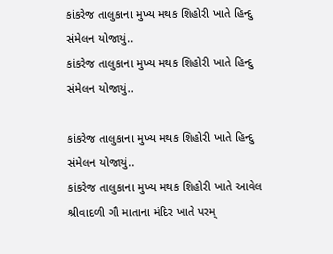કાંકરેજ તાલુકાના મુખ્ય મથક શિહોરી ખાતે હિન્દુ સંમેલન યોજાયું..
કાંકરેજ તાલુકાના મુખ્ય મથક શિહોરી ખાતે હિન્દુ સંમેલન યોજાયું..

કાંકરેજ તાલુકાના મુખ્ય મથક શિહોરી ખાતે હિન્દુ સંમેલન યોજાયું..
કાંકરેજ તાલુકાના મુખ્ય મથક શિહોરી ખાતે આવેલ શ્રીવાદળી ગૌ માતાના મંદિર ખાતે પરમ્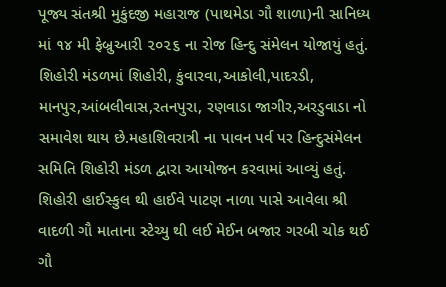પૂજ્ય સંતશ્રી મુકુંદજી મહારાજ (પાથમેડા ગૌ શાળા)ની સાનિધ્ય માં ૧૪ મી ફેબ્રુઆરી ૨૦૨૬ ના રોજ હિન્દુ સંમેલન યોજાયું હતું. શિહોરી મંડળમાં શિહોરી, કુંવારવા,આકોલી,પાદરડી, માનપુર,આંબલીવાસ,રતનપુરા, રણવાડા જાગીર,અરડુવાડા નો સમાવેશ થાય છે.મહાશિવરાત્રી ના પાવન પર્વ પર હિન્દુસંમેલન સમિતિ શિહોરી મંડળ દ્વારા આયોજન કરવામાં આવ્યું હતું. શિહોરી હાઈસ્કુલ થી હાઈવે પાટણ નાળા પાસે આવેલા શ્રી વાદળી ગૌ માતાના સ્ટેચ્યુ થી લઈ મેઈન બજાર ગરબી ચોક થઈ ગૌ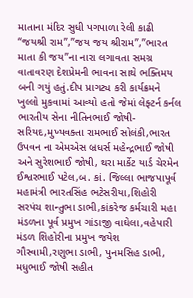માતાના મંદિર સુધી પગપાળા રેલી કાઢી “જયશ્રી રામ”,”જય જય શ્રીરામ”,”ભારત માતા કી જય”ના નારા લગાવતા સમગ્ર વાતાવરણ દેશપ્રેમની ભાવના સાથે ભક્તિમય બની ગયું હતું.દીપ પ્રાગટ્ય કરી કાર્યક્રમને ખુલ્લો મુકવામાં આવ્યો હતો જેમાં લેફ્ટર્ન કર્નલ ભારતીય સેના નીતિનભાઈ જોષી-સરિયદ,મુખ્યવક્તા રામભાઈ સોલંકી,ભારત ઉપવન ના એમએસ બ્રધર્સ મહેન્દ્રભાઈ જોષી અને સુરેશભાઈ જોષી, થરા માર્કેટ યાર્ડ ચેરમેન ઈશ્વરભાઈ પટેલ,બ. કાં. જિલ્લા ભાજપાપૂર્વ મહામંત્રી ભારતસિંહ ભટેસરીયા,શિહોરી સરપંચ શાન્તુભા ડાભી,કાંકરેજ કર્મચારી મહા મંડળના પૂર્વ પ્રમુખ ગાંડાજી વાઘેલા,વહેપારી મંડળ શિહોરીના પ્રમુખ જયેશ ગૌસ્વામી,રણુભા ડાભી, પુનમસિહ ડાભી, મધુભાઈ જોષી સહીત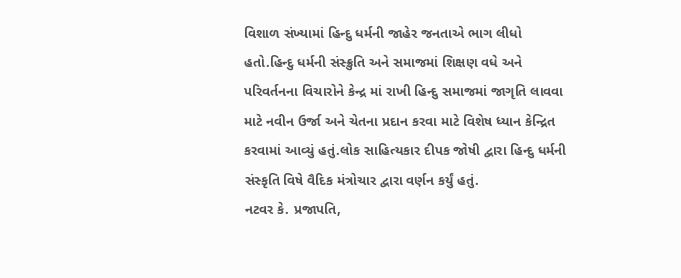વિશાળ સંખ્યામાં હિન્દુ ધર્મની જાહેર જનતાએ ભાગ લીધો હતો.હિન્દુ ધર્મની સંસ્ક્રુતિ અને સમાજમાં શિક્ષણ વધે અને પરિવર્તનના વિચારોને કેન્દ્ર માં રાખી હિન્દુ સમાજમાં જાગૃતિ લાવવા માટે નવીન ઉર્જા અને ચેતના પ્રદાન કરવા માટે વિશેષ ધ્યાન કેન્દ્રિત કરવામાં આવ્યું હતું.લોક સાહિત્યકાર દીપક જોષી દ્વારા હિન્દુ ધર્મની સંસ્કૃતિ વિષે વૈદિક મંત્રોચાર દ્વારા વર્ણન કર્યું હતું.
નટવર કે. પ્રજાપતિ,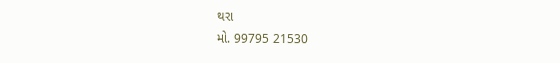થરા
મો. 99795 21530